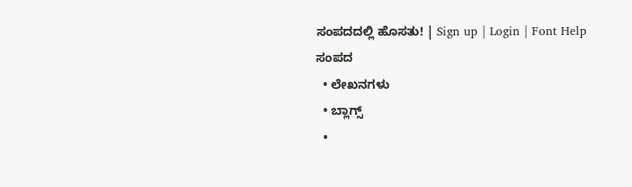ಸಂಪದದಲ್ಲಿ ಹೊಸತು! | Sign up | Login | Font Help
ಸಂಪದ
  • ಲೇಖನಗಳು
  • ಬ್ಲಾಗ್ಸ್
  •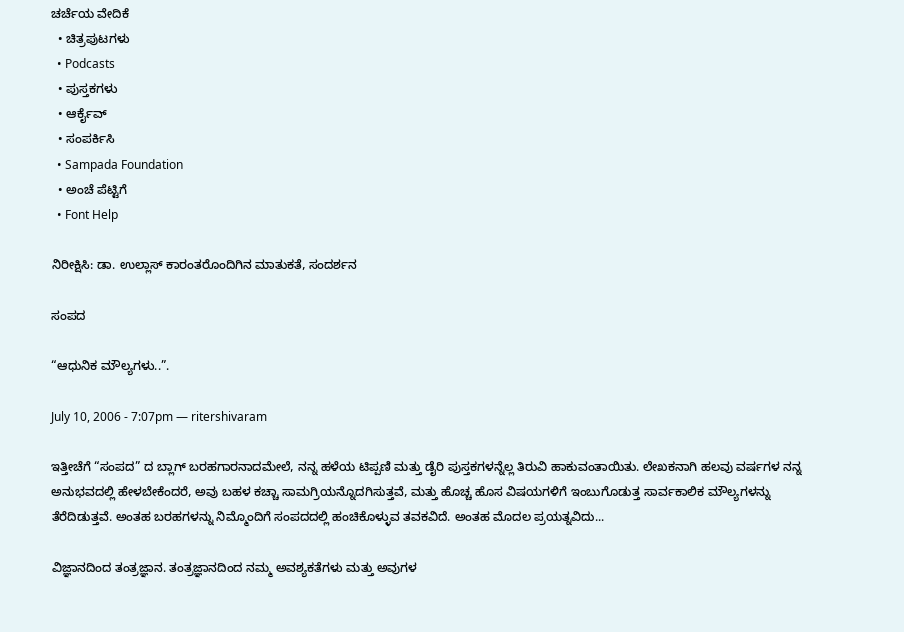ಚರ್ಚೆಯ ವೇದಿಕೆ
  • ಚಿತ್ರಪುಟಗಳು
  • Podcasts
  • ಪುಸ್ತಕಗಳು
  • ಆರ್ಕೈವ್
  • ಸಂಪರ್ಕಿಸಿ
  • Sampada Foundation
  • ಅಂಚೆ ಪೆಟ್ಟಿಗೆ
  • Font Help

ನಿರೀಕ್ಷಿಸಿ: ಡಾ. ಉಲ್ಲಾಸ್ ಕಾರಂತರೊಂದಿಗಿನ ಮಾತುಕತೆ, ಸಂದರ್ಶನ

ಸಂಪದ

“ಆಧುನಿಕ ಮೌಲ್ಯಗಳು..”.

July 10, 2006 - 7:07pm — ritershivaram

ಇತ್ತೀಚೆಗೆ “ಸಂಪದ” ದ ಬ್ಲಾಗ್ ಬರಹಗಾರನಾದಮೇಲೆ, ನನ್ನ ಹಳೆಯ ಟಿಪ್ಪಣಿ ಮತ್ತು ಡೈರಿ ಪುಸ್ತಕಗಳನ್ನೆಲ್ಲ ತಿರುವಿ ಹಾಕುವಂತಾಯಿತು. ಲೇಖಕನಾಗಿ ಹಲವು ವರ್ಷಗಳ ನನ್ನ ಅನುಭವದಲ್ಲಿ ಹೇಳಬೇಕೆಂದರೆ, ಅವು ಬಹಳ ಕಚ್ಚಾ ಸಾಮಗ್ರಿಯನ್ನೊದಗಿಸುತ್ತವೆ, ಮತ್ತು ಹೊಚ್ಚ ಹೊಸ ವಿಷಯಗಳಿಗೆ ಇಂಬುಗೊಡುತ್ತ ಸಾರ್ವಕಾಲಿಕ ಮೌಲ್ಯಗಳನ್ನು ತೆರೆದಿಡುತ್ತವೆ. ಅಂತಹ ಬರಹಗಳನ್ನು ನಿಮ್ಮೊಂದಿಗೆ ಸಂಪದದಲ್ಲಿ ಹಂಚಿಕೊಳ್ಳುವ ತವಕವಿದೆ. ಅಂತಹ ಮೊದಲ ಪ್ರಯತ್ನವಿದು...

ವಿಜ್ಞಾನದಿಂದ ತಂತ್ರಜ್ಞಾನ. ತಂತ್ರಜ್ಞಾನದಿಂದ ನಮ್ಮ ಅವಶ್ಯಕತೆಗಳು ಮತ್ತು ಅವುಗಳ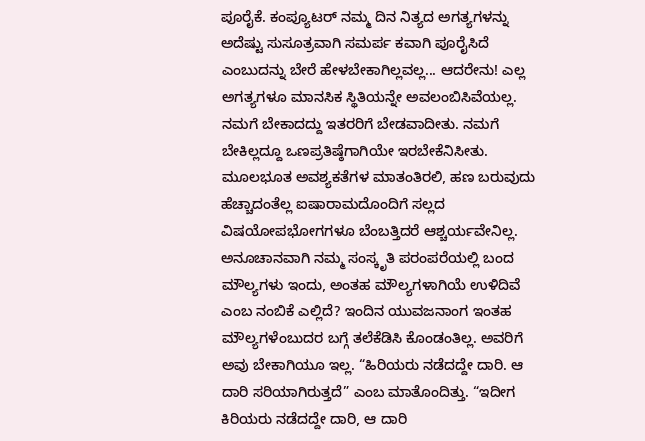ಪೂರೈಕೆ. ಕಂಪ್ಯೂಟರ್ ನಮ್ಮ ದಿನ ನಿತ್ಯದ ಅಗತ್ಯಗಳನ್ನು ಅದೆಷ್ಟು ಸುಸೂತ್ರವಾಗಿ ಸಮರ್ಪ ಕವಾಗಿ ಪೂರೈಸಿದೆ ಎಂಬುದನ್ನು ಬೇರೆ ಹೇಳಬೇಕಾಗಿಲ್ಲವಲ್ಲ... ಆದರೇನು! ಎಲ್ಲ ಅಗತ್ಯಗಳೂ ಮಾನಸಿಕ ಸ್ಥಿತಿಯನ್ನೇ ಅವಲಂಬಿಸಿವೆಯಲ್ಲ. ನಮಗೆ ಬೇಕಾದದ್ದು ಇತರರಿಗೆ ಬೇಡವಾದೀತು. ನಮಗೆ ಬೇಕಿಲ್ಲದ್ದೂ ಒಣಪ್ರತಿಷ್ಠೆಗಾಗಿಯೇ ಇರಬೇಕೆನಿಸೀತು. ಮೂಲಭೂತ ಅವಶ್ಯಕತೆಗಳ ಮಾತಂತಿರಲಿ, ಹಣ ಬರುವುದು ಹೆಚ್ಚಾದಂತೆಲ್ಲ ಐಷಾರಾಮದೊಂದಿಗೆ ಸಲ್ಲದ ವಿಷಯೋಪಭೋಗಗಳೂ ಬೆಂಬತ್ತಿದರೆ ಆಶ್ಚರ್ಯವೇನಿಲ್ಲ. ಅನೂಚಾನವಾಗಿ ನಮ್ಮ ಸಂಸ್ಕೃತಿ ಪರಂಪರೆಯಲ್ಲಿ ಬಂದ ಮೌಲ್ಯಗಳು ಇಂದು, ಅಂತಹ ಮೌಲ್ಯಗಳಾಗಿಯೆ ಉಳಿದಿವೆ ಎಂಬ ನಂಬಿಕೆ ಎಲ್ಲಿದೆ? ಇಂದಿನ ಯುವಜನಾಂಗ ಇಂತಹ ಮೌಲ್ಯಗಳೆಂಬುದರ ಬಗ್ಗೆ ತಲೆಕೆಡಿಸಿ ಕೊಂಡಂತಿಲ್ಲ. ಅವರಿಗೆ ಅವು ಬೇಕಾಗಿಯೂ ಇಲ್ಲ. “ಹಿರಿಯರು ನಡೆದದ್ದೇ ದಾರಿ. ಆ ದಾರಿ ಸರಿಯಾಗಿರುತ್ತದೆ” ಎಂಬ ಮಾತೊಂದಿತ್ತು. “ಇದೀಗ ಕಿರಿಯರು ನಡೆದದ್ದೇ ದಾರಿ, ಆ ದಾರಿ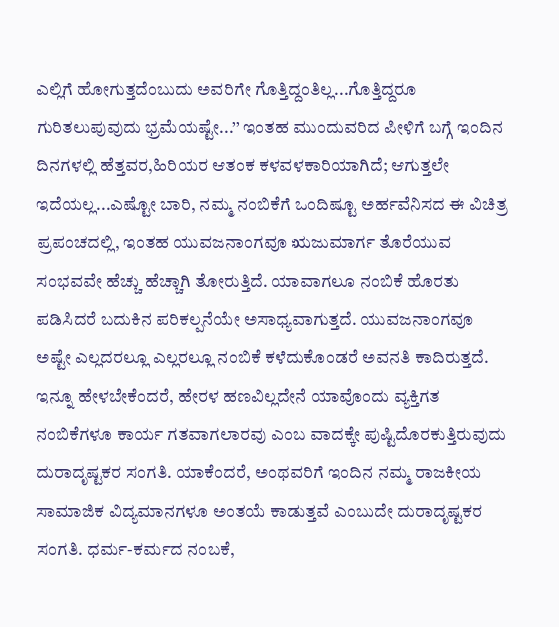ಎಲ್ಲಿಗೆ ಹೋಗುತ್ತದೆಂಬುದು ಅವರಿಗೇ ಗೊತ್ತಿದ್ದಂತಿಲ್ಲ...ಗೊತ್ತಿದ್ದರೂ ಗುರಿತಲುಪುವುದು ಭ್ರಮೆಯಷ್ಟೇ...’’ ಇಂತಹ ಮುಂದುವರಿದ ಪೀಳಿಗೆ ಬಗ್ಗೆ ಇಂದಿನ ದಿನಗಳಲ್ಲಿ ಹೆತ್ತವರ,ಹಿರಿಯರ ಆತಂಕ ಕಳವಳಕಾರಿಯಾಗಿದೆ; ಆಗುತ್ತಲೇ ಇದೆಯಲ್ಲ...ಎಷ್ಟೋ ಬಾರಿ, ನಮ್ಮ ನಂಬಿಕೆಗೆ ಒಂದಿಷ್ಟೂ ಅರ್ಹವೆನಿಸದ ಈ ವಿಚಿತ್ರ ಪ್ರಪಂಚದಲ್ಲಿ, ಇಂತಹ ಯುವಜನಾಂಗವೂ ಋಜುಮಾರ್ಗ ತೊರೆಯುವ ಸಂಭವವೇ ಹೆಚ್ಚು ಹೆಚ್ಚಾಗಿ ತೋರುತ್ತಿದೆ. ಯಾವಾಗಲೂ ನಂಬಿಕೆ ಹೊರತು ಪಡಿಸಿದರೆ ಬದುಕಿನ ಪರಿಕಲ್ಪನೆಯೇ ಅಸಾಧ್ಯವಾಗುತ್ತದೆ. ಯುವಜನಾಂಗವೂ ಅಷ್ಟೇ ಎಲ್ಲದರಲ್ಲೂ ಎಲ್ಲರಲ್ಲೂ ನಂಬಿಕೆ ಕಳೆದುಕೊಂಡರೆ ಅವನತಿ ಕಾದಿರುತ್ತದೆ. ಇನ್ನೂ ಹೇಳಬೇಕೆಂದರೆ, ಹೇರಳ ಹಣವಿಲ್ಲದೇನೆ ಯಾವೊಂದು ವ್ಯಕ್ತಿಗತ ನಂಬಿಕೆಗಳೂ ಕಾರ್ಯ ಗತವಾಗಲಾರವು ಎಂಬ ವಾದಕ್ಕೇ ಪುಷ್ಟಿದೊರಕುತ್ತಿರುವುದು ದುರಾದೃಷ್ಟಕರ ಸಂಗತಿ. ಯಾಕೆಂದರೆ, ಅಂಥವರಿಗೆ ಇಂದಿನ ನಮ್ಮ ರಾಜಕೀಯ ಸಾಮಾಜಿಕ ವಿದ್ಯಮಾನಗಳೂ ಅಂತಯೆ ಕಾಡುತ್ತವೆ ಎಂಬುದೇ ದುರಾದೃಷ್ಟಕರ ಸಂಗತಿ. ಧರ್ಮ-ಕರ್ಮದ ನಂಬಕೆ,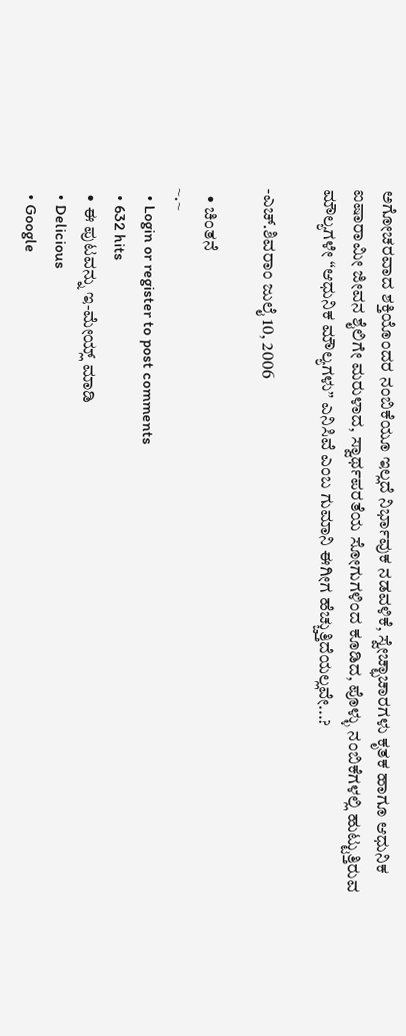ಅಗೋಚರವಾದ ಶಕ್ತಿಯೊಂದರ ನಂಬಿಕೆಯೂ ಇಲ್ಲದೆ ನಿರ್ಭಾವುಕ ನಡವಳಿಕೆ, ಸ್ವೇಚ್ಛಾಚಾರಗಳು ಕೃತಕ ಹಾಗೂ ಆಧುನಿಕ ಐಷಾರಾಮೀ ಜೀವನ ಶೈಲಿಗೇ ಮರುಳಾದ, ಸ್ವಾರ್ಥಪರತೆಯ ಸೋಗುಗಳಿಂದ ಕೂಡಿದ, ಪೊಳ್ಳು ನಂಬಿಕೆಗಳಲ್ಲಿ ಹುಟ್ಟುತ್ತಿರುವ ಮೌಲ್ಯಗಳೇ “ಆಧುನಿಕ ಮೌಲ್ಯಗಳು” ಎನಿಸಿವೆ ಎಂಬ ಗುಮಾನಿ ಈಗೀಗ ಹೆಚ್ಚುತ್ತಿದೆಯಲ್ಲವೇ...?

-ಎಚ್.ಶಿವರಾಂ ಜುಲೈ 10, 2006

  • ಚಿಂತನೆ
~.~
  • Login or register to post comments
  • 632 hits
  • ಈ ಪುಟವನ್ನು ಇ-ಮೇಯ್ಲ್ ಮಾಡಿ
  • Delicious
  • Google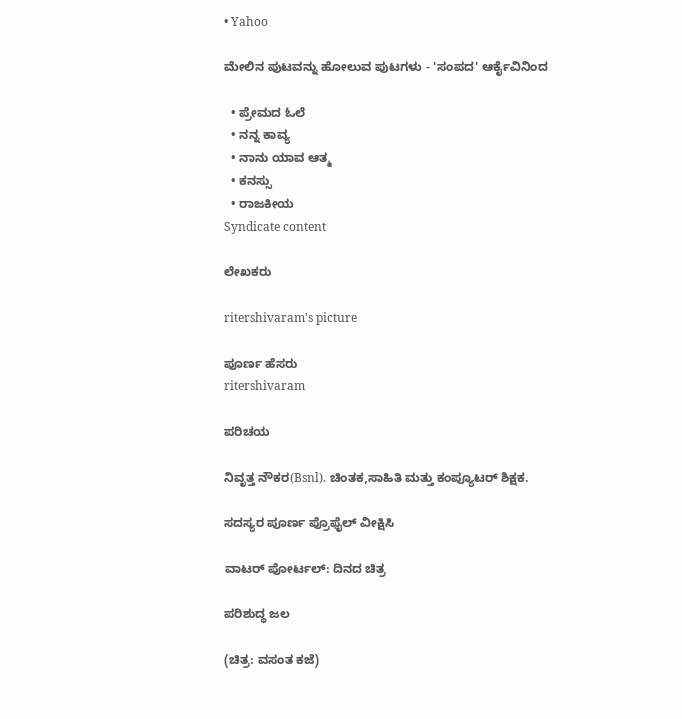• Yahoo

ಮೇಲಿನ ಪುಟವನ್ನು ಹೋಲುವ ಪುಟಗಳು - 'ಸಂಪದ' ಆರ್ಕೈವಿನಿಂದ

  • ಪ್ರೇಮದ ಓಲೆ
  • ನನ್ನ ಕಾವ್ಯ
  • ನಾನು ಯಾವ ಆತ್ಮ
  • ಕನಸ್ಸು
  • ರಾಜಕೀಯ
Syndicate content

ಲೇಖಕರು

ritershivaram's picture

ಪೂರ್ಣ ಹೆಸರು
ritershivaram

ಪರಿಚಯ

ನಿವೃತ್ತ ನೌಕರ(Bsnl). ಚಿಂತಕ,ಸಾಹಿತಿ ಮತ್ತು ಕಂಪ್ಯೂಟರ್ ಶಿಕ್ಷಕ.

ಸದಸ್ಯರ ಪೂರ್ಣ ಪ್ರೊಫೈಲ್ ವೀಕ್ಷಿಸಿ

ವಾಟರ್ ಪೋರ್ಟಲ್: ದಿನದ ಚಿತ್ರ

ಪರಿಶುದ್ಧ ಜಲ

(ಚಿತ್ರ: ವಸಂತ ಕಜೆ)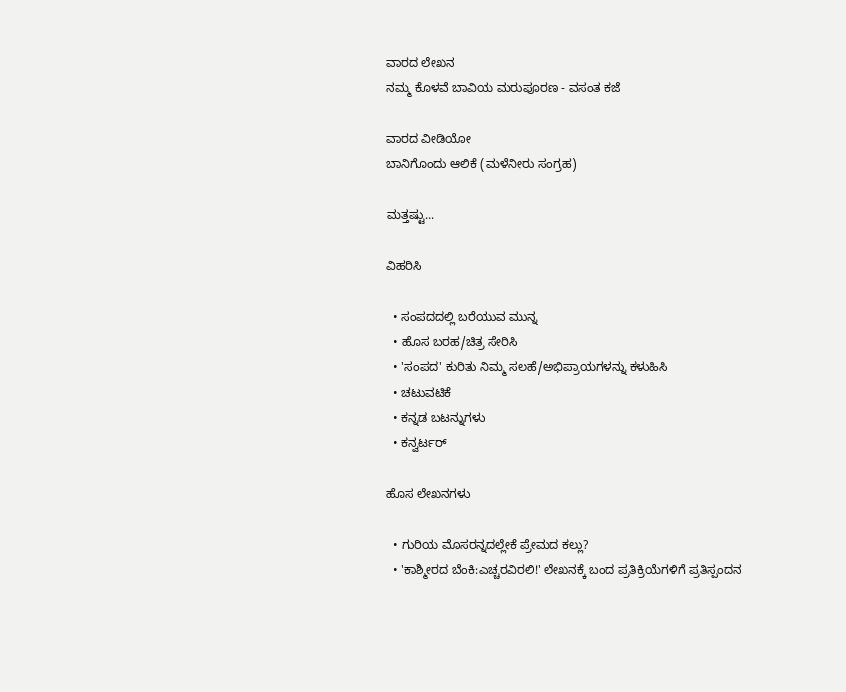ವಾರದ ಲೇಖನ
ನಮ್ಮ ಕೊಳವೆ ಬಾವಿಯ ಮರುಪೂರಣ - ವಸಂತ ಕಜೆ

ವಾರದ ವೀಡಿಯೋ
ಬಾನಿಗೊಂದು ಆಲಿಕೆ (ಮಳೆನೀರು ಸಂಗ್ರಹ)

ಮತ್ತಷ್ಟು...

ವಿಹರಿಸಿ

  • ಸಂಪದದಲ್ಲಿ ಬರೆಯುವ ಮುನ್ನ
  • ಹೊಸ ಬರಹ/ಚಿತ್ರ ಸೇರಿಸಿ
  • 'ಸಂಪದ' ಕುರಿತು ನಿಮ್ಮ ಸಲಹೆ/ಅಭಿಪ್ರಾಯಗಳನ್ನು ಕಳುಹಿಸಿ
  • ಚಟುವಟಿಕೆ
  • ಕನ್ನಡ ಬಟನ್ನುಗಳು
  • ಕನ್ವರ್ಟರ್

ಹೊಸ ಲೇಖನಗಳು

  • ಗುರಿಯ ಮೊಸರನ್ನದಲ್ಲೇಕೆ ಪ್ರೇಮದ ಕಲ್ಲು?
  • 'ಕಾಶ್ಮೀರದ ಬೆಂಕಿ:ಎಚ್ಚರವಿರಲಿ!' ಲೇಖನಕ್ಕೆ ಬಂದ ಪ್ರತಿಕ್ರಿಯೆಗಳಿಗೆ ಪ್ರತಿಸ್ಪಂದನ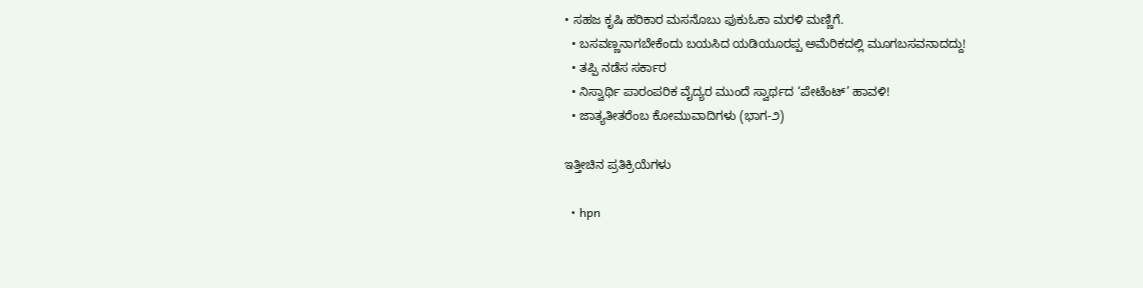• ಸಹಜ ಕೃಷಿ ಹರಿಕಾರ ಮಸನೊಬು ಫುಕುಓಕಾ ಮರಳಿ ಮಣ್ಣಿಗೆ.
  • ಬಸವಣ್ಣನಾಗಬೇಕೆಂದು ಬಯಸಿದ ಯಡಿಯೂರಪ್ಪ ಅಮೆರಿಕದಲ್ಲಿ ಮೂಗಬಸವನಾದದ್ದು!
  • ತಪ್ಪಿ ನಡೆಸ ಸರ್ಕಾರ
  • ನಿಸ್ವಾರ್ಥಿ ಪಾರಂಪರಿಕ ವೈದ್ಯರ ಮುಂದೆ ಸ್ವಾರ್ಥದ ‘ಪೇಟೆಂಟ್’ ಹಾವಳಿ!
  • ಜಾತ್ಯತೀತರೆಂಬ ಕೋಮುವಾದಿಗಳು (ಭಾಗ-೨)

ಇತ್ತೀಚಿನ ಪ್ರತಿಕ್ರಿಯೆಗಳು

  • hpn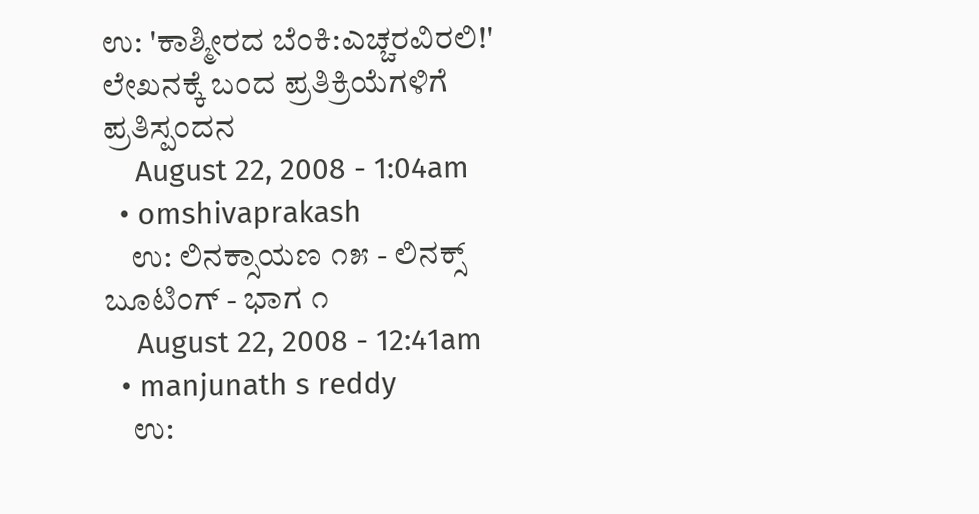ಉ: 'ಕಾಶ್ಮೀರದ ಬೆಂಕಿ:ಎಚ್ಚರವಿರಲಿ!' ಲೇಖನಕ್ಕೆ ಬಂದ ಪ್ರತಿಕ್ರಿಯೆಗಳಿಗೆ ಪ್ರತಿಸ್ಪಂದನ
    August 22, 2008 - 1:04am
  • omshivaprakash
    ಉ: ಲಿನಕ್ಸಾಯಣ ೧೫ - ಲಿನಕ್ಸ್ ಬೂಟಿಂಗ್ - ಭಾಗ ೧
    August 22, 2008 - 12:41am
  • manjunath s reddy
    ಉ: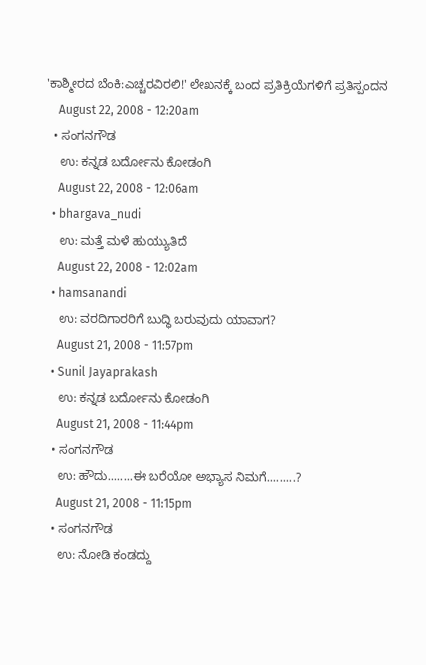'ಕಾಶ್ಮೀರದ ಬೆಂಕಿ:ಎಚ್ಚರವಿರಲಿ!' ಲೇಖನಕ್ಕೆ ಬಂದ ಪ್ರತಿಕ್ರಿಯೆಗಳಿಗೆ ಪ್ರತಿಸ್ಪಂದನ
    August 22, 2008 - 12:20am
  • ಸಂಗನಗೌಡ
    ಉ: ಕನ್ನಡ ಬರ್ದೋನು ಕೋಡಂಗಿ
    August 22, 2008 - 12:06am
  • bhargava_nudi
    ಉ: ಮತ್ತೆ ಮಳೆ ಹುಯ್ಯುತಿದೆ
    August 22, 2008 - 12:02am
  • hamsanandi
    ಉ: ವರದಿಗಾರರಿಗೆ ಬುದ್ಧಿ ಬರುವುದು ಯಾವಾಗ?
    August 21, 2008 - 11:57pm
  • Sunil Jayaprakash
    ಉ: ಕನ್ನಡ ಬರ್ದೋನು ಕೋಡಂಗಿ
    August 21, 2008 - 11:44pm
  • ಸಂಗನಗೌಡ
    ಉ: ಹೌದು........ಈ ಬರೆಯೋ ಅಭ್ಯಾಸ ನಿಮಗೆ.........?
    August 21, 2008 - 11:15pm
  • ಸಂಗನಗೌಡ
    ಉ: ನೋಡಿ ಕಂಡದ್ದು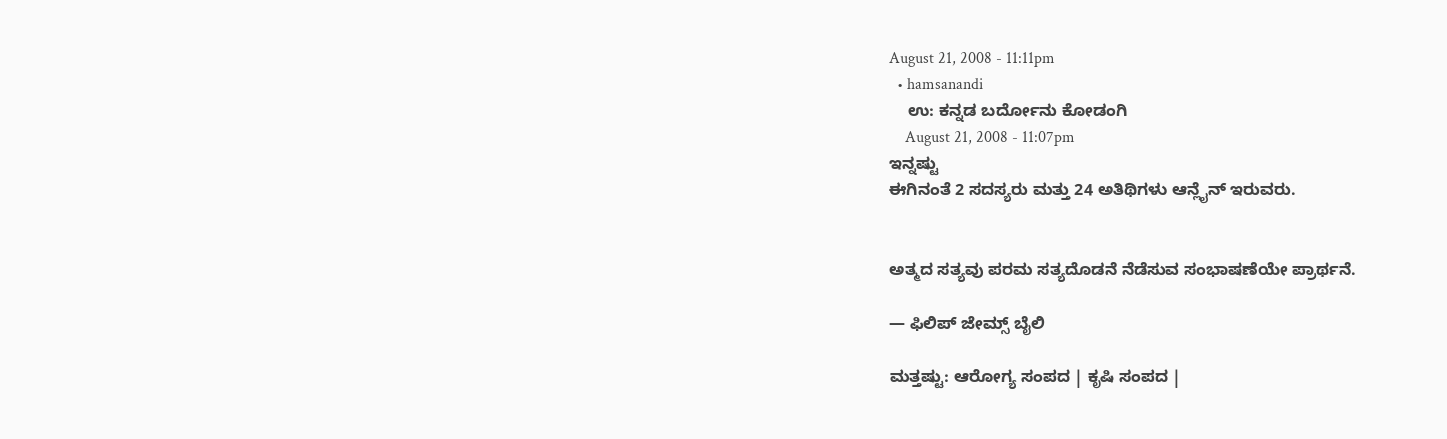August 21, 2008 - 11:11pm
  • hamsanandi
    ಉ: ಕನ್ನಡ ಬರ್ದೋನು ಕೋಡಂಗಿ
    August 21, 2008 - 11:07pm
ಇನ್ನಷ್ಟು
ಈಗಿನಂತೆ 2 ಸದಸ್ಯರು ಮತ್ತು 24 ಅತಿಥಿಗಳು ಆನ್ಲೈನ್ ಇರುವರು.


ಅತ್ಮದ ಸತ್ಯವು ಪರಮ ಸತ್ಯದೊಡನೆ ನೆಡೆಸುವ ಸಂಭಾಷಣೆಯೇ ಪ್ರಾರ್ಥನೆ.

— ಫಿಲಿಪ್ ಜೇಮ್ಸ್ ಬೈಲಿ

ಮತ್ತಷ್ಟು: ಆರೋಗ್ಯ ಸಂಪದ | ಕೃಷಿ ಸಂಪದ |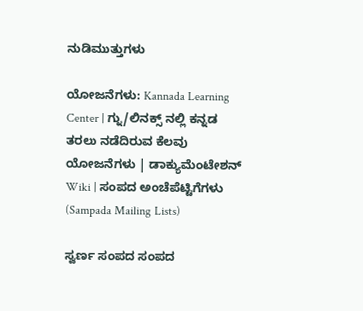ನುಡಿಮುತ್ತುಗಳು

ಯೋಜನೆಗಳು: Kannada Learning Center | ಗ್ನು/ಲಿನಕ್ಸ್ ನಲ್ಲಿ ಕನ್ನಡ ತರಲು ನಡೆದಿರುವ ಕೆಲವು ಯೋಜನೆಗಳು | ಡಾಕ್ಯುಮೆಂಟೇಶನ್ Wiki | ಸಂಪದ ಅಂಚೆಪೆಟ್ಟಿಗೆಗಳು (Sampada Mailing Lists)

ಸ್ವರ್ಣ ಸಂಪದ ಸಂಪದ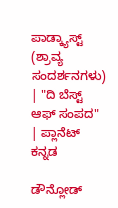ಪಾಡ್ಕ್ಯಾಸ್ಟ್ (ಶ್ರಾವ್ಯ ಸಂದರ್ಶನಗಳು) | "ದಿ ಬೆಸ್ಟ್ ಆಫ್ ಸಂಪದ" | ಪ್ಲಾನೆಟ್ ಕನ್ನಡ

ಡೌನ್ಲೋಡ್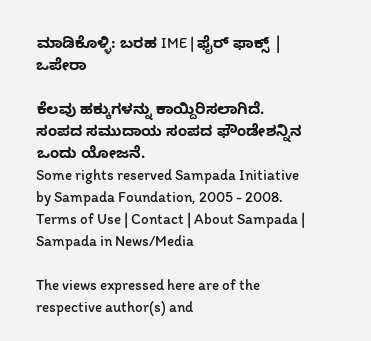ಮಾಡಿಕೊಳ್ಳಿ: ಬರಹ IME | ಫೈರ್ ಫಾಕ್ಸ್ | ಒಪೇರಾ

ಕೆಲವು ಹಕ್ಕುಗಳನ್ನು ಕಾಯ್ದಿರಿಸಲಾಗಿದೆ. ಸಂಪದ ಸಮುದಾಯ ಸಂಪದ ಫೌಂಡೇಶನ್ನಿನ ಒಂದು ಯೋಜನೆ.
Some rights reserved Sampada Initiative by Sampada Foundation, 2005 - 2008.
Terms of Use | Contact | About Sampada | Sampada in News/Media

The views expressed here are of the respective author(s) and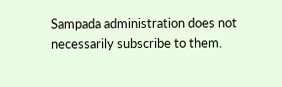Sampada administration does not necessarily subscribe to them.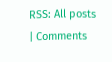RSS: All posts | Comments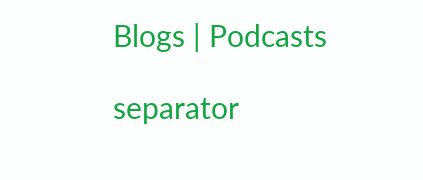Blogs | Podcasts

separator